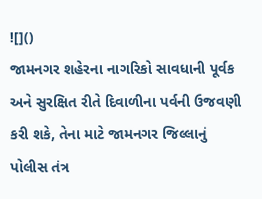![]()
જામનગર શહેરના નાગરિકો સાવધાની પૂર્વક અને સુરક્ષિત રીતે દિવાળીના પર્વની ઉજવણી કરી શકે, તેના માટે જામનગર જિલ્લાનું પોલીસ તંત્ર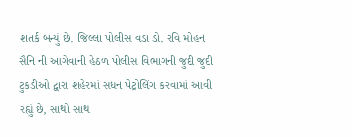શતર્ક બન્યું છે. જિલ્લા પોલીસ વડા ડો. રવિ મોહન સૈનિ ની આગેવાની હેઠળ પોલીસ વિભાગની જુદી જુદી ટુકડીઓ દ્વારા શહેરમાં સધન પેટ્રોલિંગ કરવામાં આવી રહ્યું છે, સાથો સાથ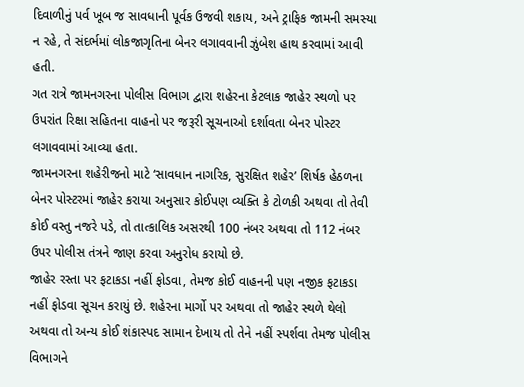દિવાળીનું પર્વ ખૂબ જ સાવધાની પૂર્વક ઉજવી શકાય, અને ટ્રાફિક જામની સમસ્યા ન રહે, તે સંદર્ભમાં લોકજાગૃતિના બેનર લગાવવાની ઝુંબેશ હાથ કરવામાં આવી હતી.
ગત રાત્રે જામનગરના પોલીસ વિભાગ દ્વારા શહેરના કેટલાક જાહેર સ્થળો પર ઉપરાંત રિક્ષા સહિતના વાહનો પર જરૂરી સૂચનાઓ દર્શાવતા બેનર પોસ્ટર લગાવવામાં આવ્યા હતા.
જામનગરના શહેરીજનો માટે ‘સાવધાન નાગરિક, સુરક્ષિત શહેર’ શિર્ષક હેઠળના બેનર પોસ્ટરમાં જાહેર કરાયા અનુસાર કોઈપણ વ્યક્તિ કે ટોળકી અથવા તો તેવી કોઈ વસ્તુ નજરે પડે, તો તાત્કાલિક અસરથી 100 નંબર અથવા તો 112 નંબર ઉપર પોલીસ તંત્રને જાણ કરવા અનુરોધ કરાયો છે.
જાહેર રસ્તા પર ફટાકડા નહીં ફોડવા, તેમજ કોઈ વાહનની પણ નજીક ફટાકડા નહીં ફોડવા સૂચન કરાયું છે. શહેરના માર્ગો પર અથવા તો જાહેર સ્થળે થેલો અથવા તો અન્ય કોઈ શંકાસ્પદ સામાન દેખાય તો તેને નહીં સ્પર્શવા તેમજ પોલીસ વિભાગને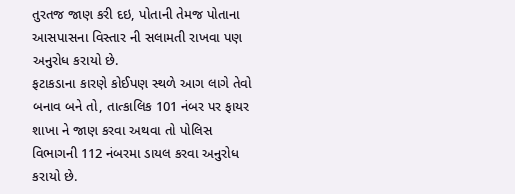તુરતજ જાણ કરી દઇ, પોતાની તેમજ પોતાના આસપાસના વિસ્તાર ની સલામતી રાખવા પણ અનુરોધ કરાયો છે.
ફટાકડાના કારણે કોઈપણ સ્થળે આગ લાગે તેવો બનાવ બને તો, તાત્કાલિક 101 નંબર પર ફાયર શાખા ને જાણ કરવા અથવા તો પોલિસ વિભાગની 112 નંબરમા ડાયલ કરવા અનુરોધ કરાયો છે.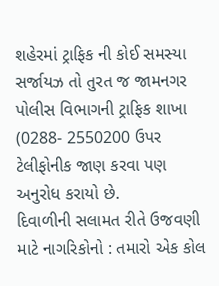શહેરમાં ટ્રાફિક ની કોઈ સમસ્યા સર્જાયઝ તો તુરત જ જામનગર પોલીસ વિભાગની ટ્રાફિક શાખા (0288- 2550200 ઉપર ટેલીફોનીક જાણ કરવા પણ અનુરોધ કરાયો છે.
દિવાળીની સલામત રીતે ઉજવણી માટે નાગરિકોનો : તમારો એક કોલ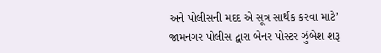અને પોલીસની મદદ એ સૂત્ર સાર્થક કરવા માટે’ જામનગર પોલીસ દ્વારા બેનર પોસ્ટર ઝુંબેશ શરૂ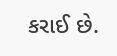કરાઈ છે.